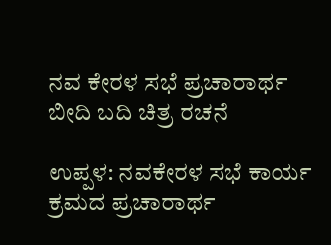ನವ ಕೇರಳ ಸಭೆ ಪ್ರಚಾರಾರ್ಥ ಬೀದಿ ಬದಿ ಚಿತ್ರ ರಚನೆ

ಉಪ್ಪಳ: ನವಕೇರಳ ಸಭೆ ಕಾರ್ಯ ಕ್ರಮದ ಪ್ರಚಾರಾರ್ಥ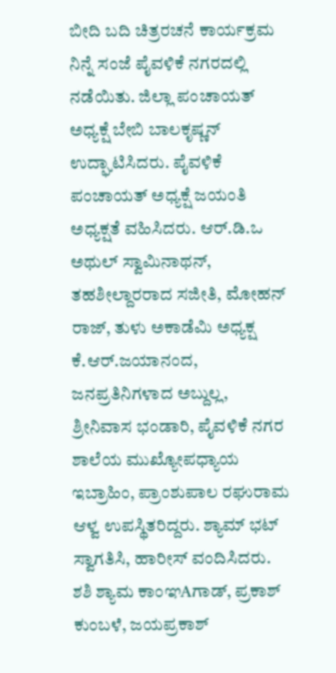ಬೀದಿ ಬದಿ ಚಿತ್ರರಚನೆ ಕಾರ್ಯಕ್ರಮ ನಿನ್ನೆ ಸಂಜೆ ಪೈವಳಿಕೆ ನಗರದಲ್ಲಿ ನಡೆಯಿತು. ಜಿಲ್ಲಾ ಪಂಚಾಯತ್ ಅಧ್ಯಕ್ಷೆ ಬೇಬಿ ಬಾಲಕೃಷ್ಣನ್ ಉದ್ಘಾಟಿಸಿದರು. ಪೈವಳಿಕೆ ಪಂಚಾಯತ್ ಅಧ್ಯಕ್ಷೆ ಜಯಂತಿ ಅಧ್ಯಕ್ಷತೆ ವಹಿಸಿದರು. ಆರ್.ಡಿ.ಒ ಅಥುಲ್ ಸ್ವಾಮಿನಾಥನ್, ತಹಶೀಲ್ದಾರರಾದ ಸಜೀತಿ, ಮೋಹನ್ ರಾಜ್, ತುಳು ಅಕಾಡೆಮಿ ಅಧ್ಯಕ್ಷ ಕೆ.ಆರ್.ಜಯಾನಂದ, ಜನಪ್ರತಿನಿಗಳಾದ ಅಬ್ದುಲ್ಲ, ಶ್ರೀನಿವಾಸ ಭಂಡಾರಿ, ಪೈವಳಿಕೆ ನಗರ ಶಾಲೆಯ ಮುಖ್ಯೋಪಧ್ಯಾಯ ಇಬ್ರಾಹಿಂ, ಪ್ರಾಂಶುಪಾಲ ರಘುರಾಮ ಆಳ್ವ ಉಪಸ್ಥಿತರಿದ್ದರು. ಶ್ಯಾಮ್ ಭಟ್ ಸ್ವಾಗತಿಸಿ, ಹಾರೀಸ್ ವಂದಿಸಿದರು. ಶಶಿ ಶ್ಯಾಮ ಕಾಂಞAಗಾಡ್, ಪ್ರಕಾಶ್ ಕುಂಬಳೆ, ಜಯಪ್ರಕಾಶ್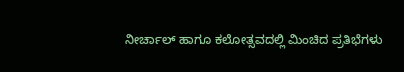ನೀರ್ಚಾಲ್ ಹಾಗೂ ಕಲೋತ್ಸವದಲ್ಲಿ ಮಿಂಚಿದ ಪ್ರತಿಭೆಗಳು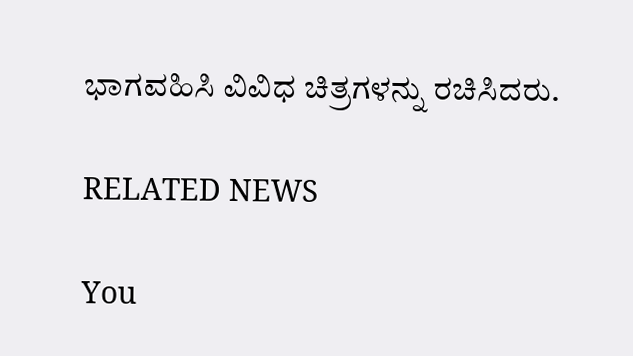ಭಾಗವಹಿಸಿ ವಿವಿಧ ಚಿತ್ರಗಳನ್ನು ರಚಿಸಿದರು.

RELATED NEWS

You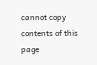cannot copy contents of this page